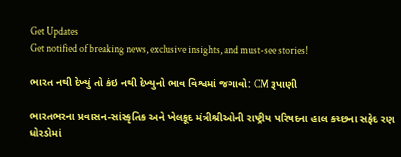Get Updates
Get notified of breaking news, exclusive insights, and must-see stories!

ભારત નથી દેખ્યું તો કંઇ નથી દેખ્યુનો ભાવ વિશ્વમાં જગાવો: CM રૂપાણી

ભારતભરના પ્રવાસન-સાંસ્કૃતિક અને ખેલકૂદ મંત્રીશ્રીઓની રાષ્ટ્રીય પરિષદના હાલ કચ્છના સફેદ રણ ધોરડોમાં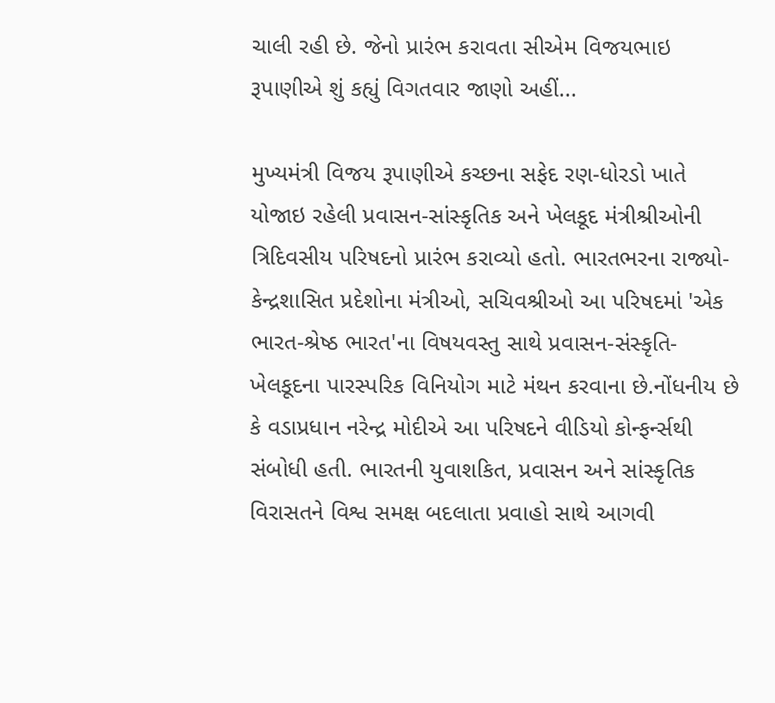ચાલી રહી છે. જેનો પ્રારંભ કરાવતા સીએમ વિજયભાઇ રૂપાણીએ શું કહ્યું વિગતવાર જાણો અહીં...

મુખ્યમંત્રી વિજય રૂપાણીએ કચ્છના સફેદ રણ-ધોરડો ખાતે યોજાઇ રહેલી પ્રવાસન-સાંસ્કૃતિક અને ખેલકૂદ મંત્રીશ્રીઓની ત્રિદિવસીય પરિષદનો પ્રારંભ કરાવ્યો હતો. ભારતભરના રાજ્યો-કેન્દ્રશાસિત પ્રદેશોના મંત્રીઓ, સચિવશ્રીઓ આ પરિષદમાં 'એક ભારત-શ્રેષ્ઠ ભારત'ના વિષયવસ્તુ સાથે પ્રવાસન-સંસ્કૃતિ-ખેલકૂદના પારસ્પરિક વિનિયોગ માટે મંથન કરવાના છે.નોંધનીય છે કે વડાપ્રધાન નરેન્દ્ર મોદીએ આ પરિષદને વીડિયો કોન્ફર્ન્સથી સંબોધી હતી. ભારતની યુવાશકિત, પ્રવાસન અને સાંસ્કૃતિક વિરાસતને વિશ્વ સમક્ષ બદલાતા પ્રવાહો સાથે આગવી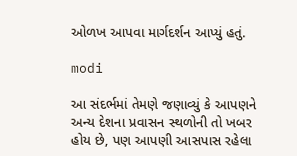ઓળખ આપવા માર્ગદર્શન આપ્યું હતું.

modi

આ સંદર્ભમાં તેમણે જણાવ્યું કે આપણને અન્ય દેશના પ્રવાસન સ્થળોની તો ખબર હોય છે, પણ આપણી આસપાસ રહેલા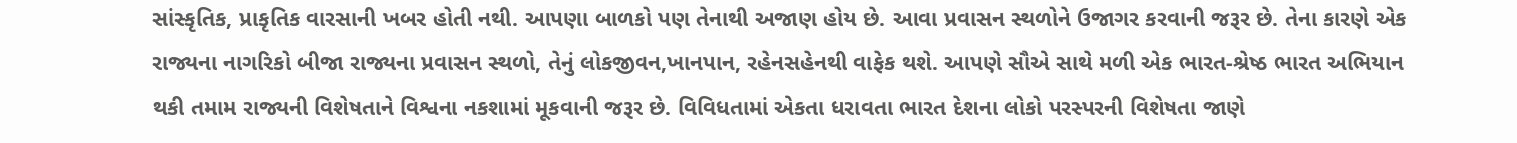સાંસ્કૃતિક, પ્રાકૃતિક વારસાની ખબર હોતી નથી. આપણા બાળકો પણ તેનાથી અજાણ હોય છે. આવા પ્રવાસન સ્થળોને ઉજાગર કરવાની જરૂર છે. તેના કારણે એક રાજ્યના નાગરિકો બીજા રાજ્યના પ્રવાસન સ્થળો, તેનું લોકજીવન,ખાનપાન, રહેનસહેનથી વાફેક થશે. આપણે સૌએ સાથે મળી એક ભારત-શ્રેષ્ઠ ભારત અભિયાન થકી તમામ રાજ્યની વિશેષતાને વિશ્વના નકશામાં મૂકવાની જરૂર છે. વિવિધતામાં એકતા ધરાવતા ભારત દેશના લોકો પરસ્પરની વિશેષતા જાણે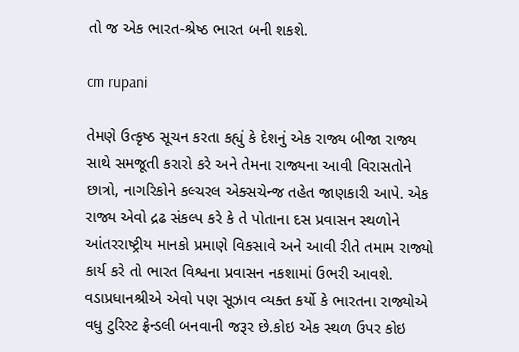તો જ એક ભારત-શ્રેષ્ઠ ભારત બની શકશે.

cm rupani

તેમણે ઉત્કૃષ્ઠ સૂચન કરતા કહ્યું કે દેશનું એક રાજ્ય બીજા રાજ્ય સાથે સમજૂતી કરારો કરે અને તેમના રાજ્યના આવી વિરાસતોને છાત્રો, નાગરિકોને કલ્ચરલ એક્સચેન્જ તહેત જાણકારી આપે. એક રાજ્ય એવો દ્રઢ સંકલ્પ કરે કે તે પોતાના દસ પ્રવાસન સ્થળોને આંતરરાષ્ટ્રીય માનકો પ્રમાણે વિકસાવે અને આવી રીતે તમામ રાજ્યો કાર્ય કરે તો ભારત વિશ્વના પ્રવાસન નકશામાં ઉભરી આવશે. વડાપ્રધાનશ્રીએ એવો પણ સૂઝાવ વ્યક્ત કર્યો કે ભારતના રાજ્યોએ વધુ ટુરિસ્ટ ફ્રેન્ડલી બનવાની જરૂર છે.કોઇ એક સ્થળ ઉપર કોઇ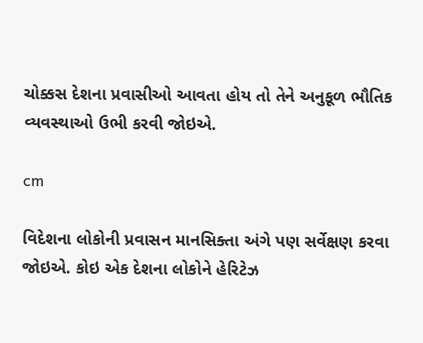ચોક્કસ દેશના પ્રવાસીઓ આવતા હોય તો તેને અનુકૂળ ભૌતિક વ્યવસ્થાઓ ઉભી કરવી જોઇએ.

cm

વિદેશના લોકોની પ્રવાસન માનસિક્તા અંગે પણ સર્વેક્ષણ કરવા જોઇએ. કોઇ એક દેશના લોકોને હેરિટેઝ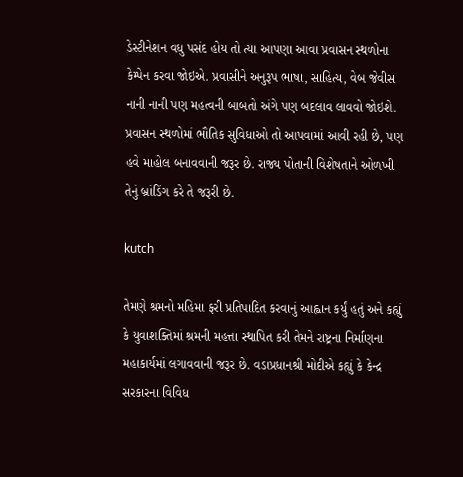ડેસ્ટીનેશન વધુ પસંદ હોય તો ત્યા આપણા આવા પ્રવાસન સ્થળોના કેમ્પેન કરવા જોઇએ. પ્રવાસીને અનુરૂપ ભાષા, સાહિત્ય, વેબ જેવીસ નાની નાની પણ મહત્વની બાબતો અંગે પણ બદલાવ લાવવો જોઇશે. પ્રવાસન સ્થળોમાં ભૌતિક સુવિધાઓ તો આપવામાં આવી રહી છે, પણ હવે માહોલ બનાવવાની જરૂર છે. રાજ્ય પોતાની વિશેષતાને ઓળખી તેનું બ્રાંડિંગ કરે તે જરૂરી છે.

kutch

તેમણે શ્રમનો મહિમા ફરી પ્રતિપાદિત કરવાનું આહ્વાન કર્યું હતું અને કહ્યું કે યુવાશક્તિમાં શ્રમની મહત્તા સ્થાપિત કરી તેમને રાષ્ટ્રના નિર્માણના મહાકાર્યમાં લગાવવાની જરૂર છે. વડાપ્રધાનશ્રી મોદીએ કહ્યું કે કેન્દ્ર સરકારના વિવિધ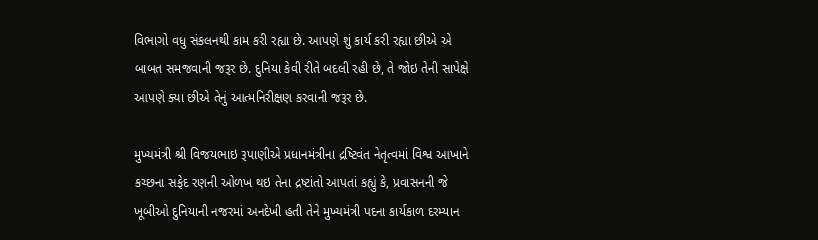વિભાગો વધુ સંકલનથી કામ કરી રહ્યા છે. આપણે શું કાર્ય કરી રહ્યા છીએ એ બાબત સમજવાની જરૂર છે. દુનિયા કેવી રીતે બદલી રહી છે, તે જોઇ તેની સાપેક્ષે આપણે ક્યા છીએ તેનું આત્મનિરીક્ષણ કરવાની જરૂર છે.

મુખ્યમંત્રી શ્રી વિજયભાઇ રૂપાણીએ પ્રધાનમંત્રીના દ્રષ્ટિવંત નેતૃત્વમાં વિશ્વ આખાને કચ્છના સફેદ રણની ઓળખ થઇ તેના દ્રષ્ટાંતો આપતાં કહ્યું કે, પ્રવાસનની જે ખૂબીઓ દુનિયાની નજરમાં અનદેખી હતી તેને મુખ્યમંત્રી પદના કાર્યકાળ દરમ્યાન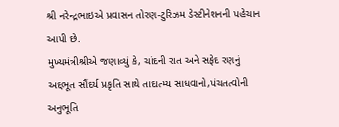શ્રી નરેન્દ્રભાઇએ પ્રવાસન તોરણ-ટુરિઝમ ડેસ્ટીનેશનની પહેચાન આપી છે.
મુખ્યમંત્રીશ્રીએ જણાવ્યું કે, ચાંદની રાત અને સફેદ રણનું અદ્દભૂત સૌંદર્ય પ્રકૃતિ સાથે તાદાત્મ્ય સાધવાનો,પંચતત્વોની અનુભૂતિ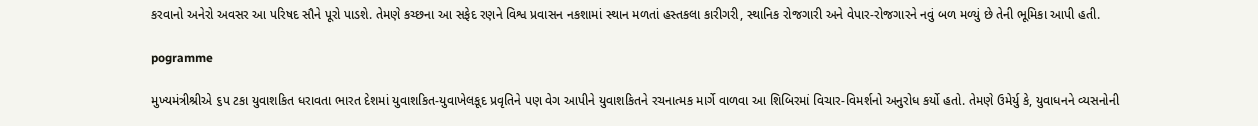કરવાનો અનેરો અવસર આ પરિષદ સૌને પૂરો પાડશે. તેમણે કચ્છના આ સફેદ રણને વિશ્વ પ્રવાસન નકશામાં સ્થાન મળતાં હસ્તકલા કારીગરી, સ્થાનિક રોજગારી અને વેપાર-રોજગારને નવું બળ મળ્યું છે તેની ભૂમિકા આપી હતી.

pogramme

મુખ્યમંત્રીશ્રીએ ૬પ ટકા યુવાશકિત ધરાવતા ભારત દેશમાં યુવાશકિત-યુવાખેલકૂદ પ્રવૃતિને પણ વેગ આપીને યુવાશકિતને રચનાત્મક માર્ગે વાળવા આ શિબિરમાં વિચાર-વિમર્શનો અનુરોધ કર્યો હતો. તેમણે ઉમેર્યુ કે, યુવાધનને વ્યસનોની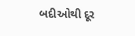બદીઓથી દૂર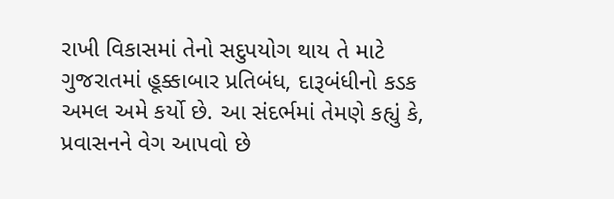રાખી વિકાસમાં તેનો સદુપયોગ થાય તે માટે ગુજરાતમાં હૂક્કાબાર પ્રતિબંધ, દારૂબંધીનો કડક અમલ અમે કર્યો છે. આ સંદર્ભમાં તેમણે કહ્યું કે, પ્રવાસનને વેગ આપવો છે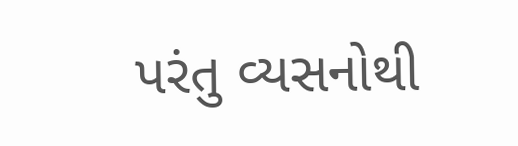પરંતુ વ્યસનોથી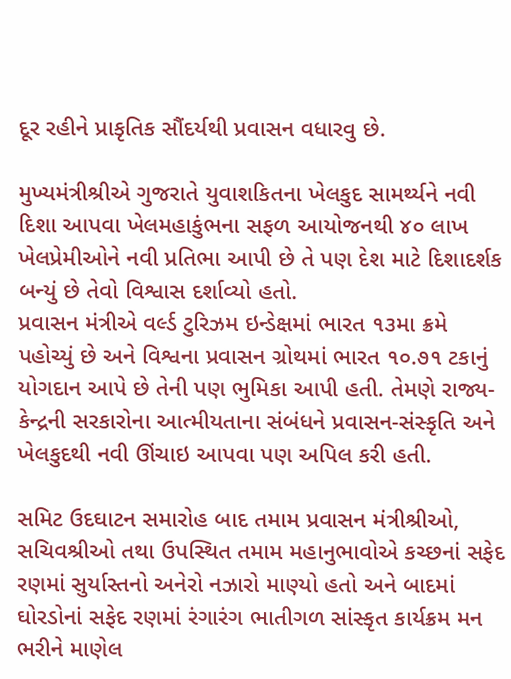દૂર રહીને પ્રાકૃતિક સૌંદર્યથી પ્રવાસન વધારવુ છે.

મુખ્યમંત્રીશ્રીએ ગુજરાતે યુવાશકિતના ખેલકુદ સામર્થ્યને નવી દિશા આપવા ખેલમહાકુંભના સફળ આયોજનથી ૪૦ લાખ ખેલપ્રેમીઓને નવી પ્રતિભા આપી છે તે પણ દેશ માટે દિશાદર્શક બન્યું છે તેવો વિશ્વાસ દર્શાવ્યો હતો.
પ્રવાસન મંત્રીએ વર્લ્ડ ટુરિઝમ ઇન્ડેક્ષમાં ભારત ૧૩મા ક્રમે પહોચ્યું છે અને વિશ્વના પ્રવાસન ગ્રોથમાં ભારત ૧૦.૭૧ ટકાનું યોગદાન આપે છે તેની પણ ભુમિકા આપી હતી. તેમણે રાજ્ય-કેન્દ્રની સરકારોના આત્મીયતાના સંબંધને પ્રવાસન-સંસ્કૃતિ અને ખેલકુદથી નવી ઊંચાઇ આપવા પણ અપિલ કરી હતી.

સમિટ ઉદઘાટન સમારોહ બાદ તમામ પ્રવાસન મંત્રીશ્રીઓ, સચિવશ્રીઓ તથા ઉપસ્થિત તમામ મહાનુભાવોએ કચ્છનાં સફેદ રણમાં સુર્યાસ્તનો અનેરો નઝારો માણ્યો હતો અને બાદમાં ઘોરડોનાં સફેદ રણમાં રંગારંગ ભાતીગળ સાંસ્કૃત કાર્યક્રમ મન ભરીને માણેલ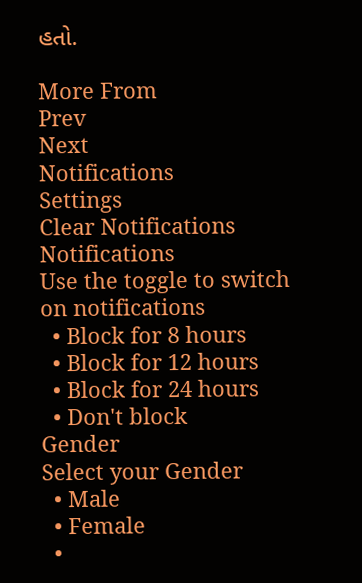હતો.

More From
Prev
Next
Notifications
Settings
Clear Notifications
Notifications
Use the toggle to switch on notifications
  • Block for 8 hours
  • Block for 12 hours
  • Block for 24 hours
  • Don't block
Gender
Select your Gender
  • Male
  • Female
  •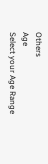Others
Age
Select your Age Range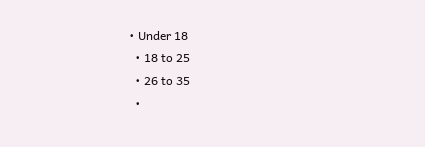• Under 18
  • 18 to 25
  • 26 to 35
  •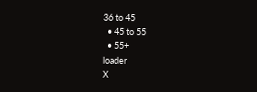36 to 45
  • 45 to 55
  • 55+
loader
X